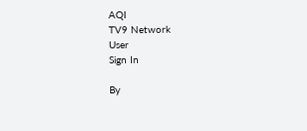AQI
TV9 Network
User
Sign In

By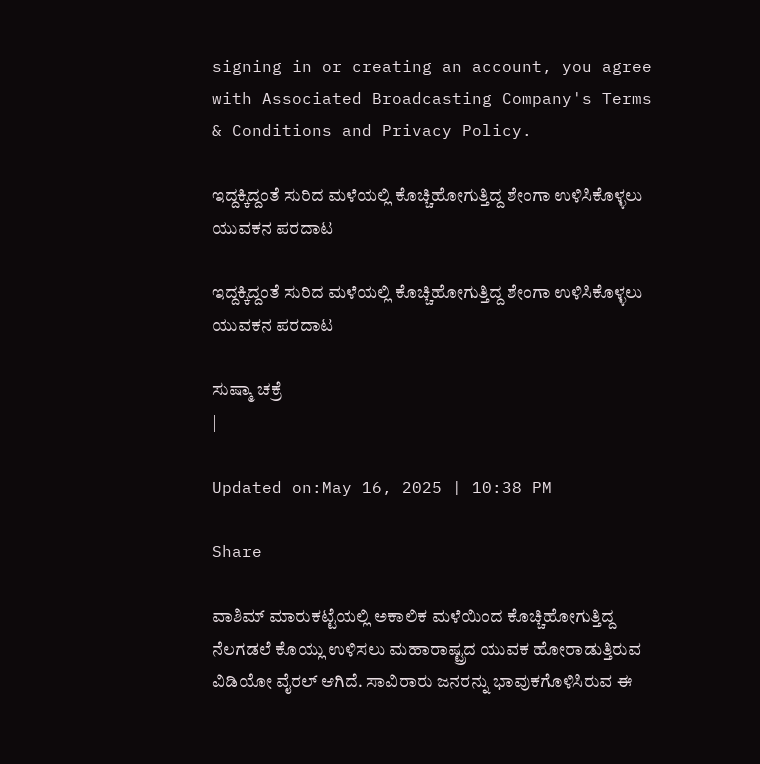signing in or creating an account, you agree with Associated Broadcasting Company's Terms & Conditions and Privacy Policy.

ಇದ್ದಕ್ಕಿದ್ದಂತೆ ಸುರಿದ ಮಳೆಯಲ್ಲಿ ಕೊಚ್ಚಿಹೋಗುತ್ತಿದ್ದ ಶೇಂಗಾ ಉಳಿಸಿಕೊಳ್ಳಲು ಯುವಕನ ಪರದಾಟ

ಇದ್ದಕ್ಕಿದ್ದಂತೆ ಸುರಿದ ಮಳೆಯಲ್ಲಿ ಕೊಚ್ಚಿಹೋಗುತ್ತಿದ್ದ ಶೇಂಗಾ ಉಳಿಸಿಕೊಳ್ಳಲು ಯುವಕನ ಪರದಾಟ

ಸುಷ್ಮಾ ಚಕ್ರೆ
|

Updated on:May 16, 2025 | 10:38 PM

Share

ವಾಶಿಮ್ ಮಾರುಕಟ್ಟೆಯಲ್ಲಿ ಅಕಾಲಿಕ ಮಳೆಯಿಂದ ಕೊಚ್ಚಿಹೋಗುತ್ತಿದ್ದ ನೆಲಗಡಲೆ ಕೊಯ್ಲು ಉಳಿಸಲು ಮಹಾರಾಷ್ಟ್ರದ ಯುವಕ ಹೋರಾಡುತ್ತಿರುವ ವಿಡಿಯೋ ವೈರಲ್ ಆಗಿದೆ. ಸಾವಿರಾರು ಜನರನ್ನು ಭಾವುಕಗೊಳಿಸಿರುವ ಈ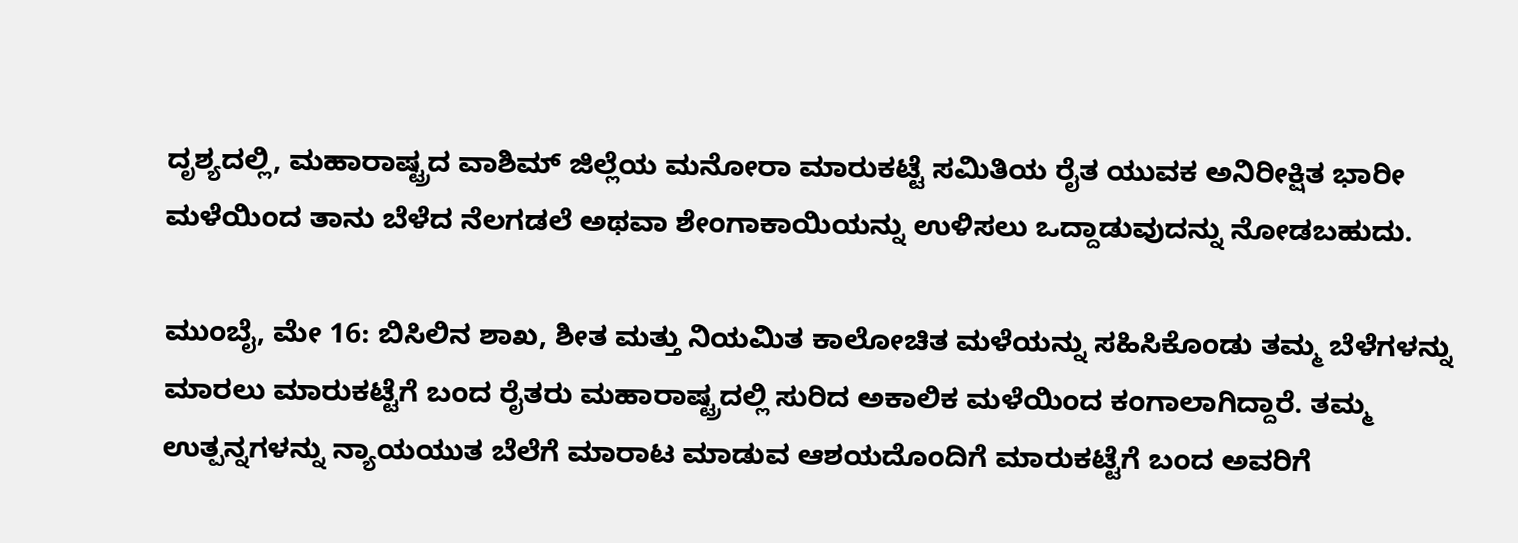ದೃಶ್ಯದಲ್ಲಿ, ಮಹಾರಾಷ್ಟ್ರದ ವಾಶಿಮ್ ಜಿಲ್ಲೆಯ ಮನೋರಾ ಮಾರುಕಟ್ಟೆ ಸಮಿತಿಯ ರೈತ ಯುವಕ ಅನಿರೀಕ್ಷಿತ ಭಾರೀ ಮಳೆಯಿಂದ ತಾನು ಬೆಳೆದ ನೆಲಗಡಲೆ ಅಥವಾ ಶೇಂಗಾಕಾಯಿಯನ್ನು ಉಳಿಸಲು ಒದ್ದಾಡುವುದನ್ನು ನೋಡಬಹುದು.

ಮುಂಬೈ, ಮೇ 16: ಬಿಸಿಲಿನ ಶಾಖ, ಶೀತ ಮತ್ತು ನಿಯಮಿತ ಕಾಲೋಚಿತ ಮಳೆಯನ್ನು ಸಹಿಸಿಕೊಂಡು ತಮ್ಮ ಬೆಳೆಗಳನ್ನು ಮಾರಲು ಮಾರುಕಟ್ಟೆಗೆ ಬಂದ ರೈತರು ಮಹಾರಾಷ್ಟ್ರದಲ್ಲಿ ಸುರಿದ ಅಕಾಲಿಕ ಮಳೆಯಿಂದ ಕಂಗಾಲಾಗಿದ್ದಾರೆ. ತಮ್ಮ ಉತ್ಪನ್ನಗಳನ್ನು ನ್ಯಾಯಯುತ ಬೆಲೆಗೆ ಮಾರಾಟ ಮಾಡುವ ಆಶಯದೊಂದಿಗೆ ಮಾರುಕಟ್ಟೆಗೆ ಬಂದ ಅವರಿಗೆ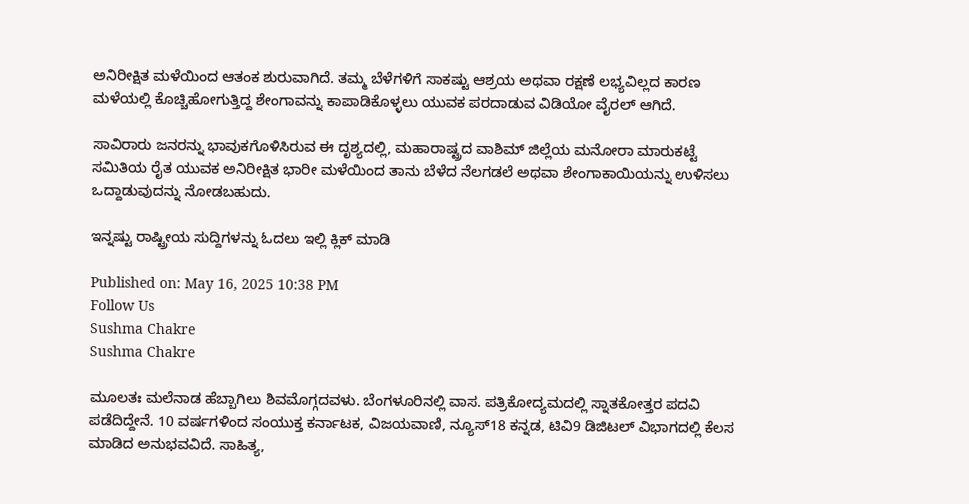ಅನಿರೀಕ್ಷಿತ ಮಳೆಯಿಂದ ಆತಂಕ ಶುರುವಾಗಿದೆ. ತಮ್ಮ ಬೆಳೆಗಳಿಗೆ ಸಾಕಷ್ಟು ಆಶ್ರಯ ಅಥವಾ ರಕ್ಷಣೆ ಲಭ್ಯವಿಲ್ಲದ ಕಾರಣ ಮಳೆಯಲ್ಲಿ ಕೊಚ್ಚಿಹೋಗುತ್ತಿದ್ದ ಶೇಂಗಾವನ್ನು ಕಾಪಾಡಿಕೊಳ್ಳಲು ಯುವಕ ಪರದಾಡುವ ವಿಡಿಯೋ ವೈರಲ್ ಆಗಿದೆ.

ಸಾವಿರಾರು ಜನರನ್ನು ಭಾವುಕಗೊಳಿಸಿರುವ ಈ ದೃಶ್ಯದಲ್ಲಿ, ಮಹಾರಾಷ್ಟ್ರದ ವಾಶಿಮ್ ಜಿಲ್ಲೆಯ ಮನೋರಾ ಮಾರುಕಟ್ಟೆ ಸಮಿತಿಯ ರೈತ ಯುವಕ ಅನಿರೀಕ್ಷಿತ ಭಾರೀ ಮಳೆಯಿಂದ ತಾನು ಬೆಳೆದ ನೆಲಗಡಲೆ ಅಥವಾ ಶೇಂಗಾಕಾಯಿಯನ್ನು ಉಳಿಸಲು ಒದ್ದಾಡುವುದನ್ನು ನೋಡಬಹುದು.

ಇನ್ನಷ್ಟು ರಾಷ್ಟ್ರೀಯ ಸುದ್ದಿಗಳನ್ನು ಓದಲು ಇಲ್ಲಿ ಕ್ಲಿಕ್ ಮಾಡಿ

Published on: May 16, 2025 10:38 PM
Follow Us
Sushma Chakre
Sushma Chakre

ಮೂಲತಃ ಮಲೆನಾಡ ಹೆಬ್ಬಾಗಿಲು ಶಿವಮೊಗ್ಗದವಳು. ಬೆಂಗಳೂರಿನಲ್ಲಿ ವಾಸ. ಪತ್ರಿಕೋದ್ಯಮದಲ್ಲಿ ಸ್ನಾತಕೋತ್ತರ ಪದವಿ ಪಡೆದಿದ್ದೇನೆ. 10 ವರ್ಷಗಳಿಂದ ಸಂಯುಕ್ತ ಕರ್ನಾಟಕ, ವಿಜಯವಾಣಿ, ನ್ಯೂಸ್18 ಕನ್ನಡ, ಟಿವಿ9 ಡಿಜಿಟಲ್ ವಿಭಾಗದಲ್ಲಿ ಕೆಲಸ ಮಾಡಿದ ಅನುಭವವಿದೆ. ಸಾಹಿತ್ಯ,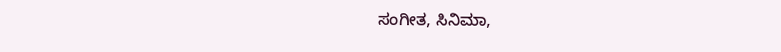ಸಂಗೀತ, ಸಿನಿಮಾ,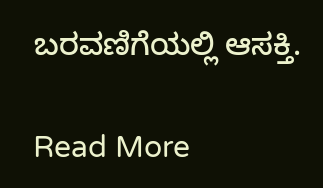ಬರವಣಿಗೆಯಲ್ಲಿ ಆಸಕ್ತಿ.

Read More